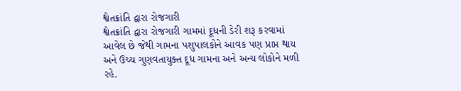શ્વેતક્રાંતિ દ્વારા રોજગારી
શ્વેતક્રાંતિ દ્વારા રોજગારી ગામમાં દૂધની ડેરી શરૂ કરવામાં આવેલ છે જેથી ગામના પશુપાલકોને આવક પણ પ્રાપ્ત થાય અને ઉચ્ચ ગુણવતાયુક્ત દૂધ ગામના અને અન્ય લોકોને મળી રહે.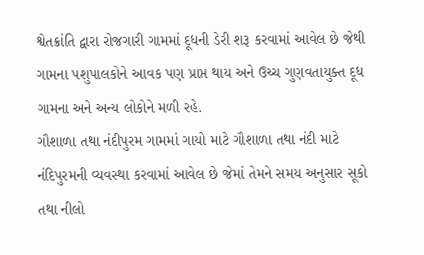શ્વેતક્રાંતિ દ્વારા રોજગારી ગામમાં દૂધની ડેરી શરૂ કરવામાં આવેલ છે જેથી ગામના પશુપાલકોને આવક પણ પ્રાપ્ત થાય અને ઉચ્ચ ગુણવતાયુક્ત દૂધ ગામના અને અન્ય લોકોને મળી રહે.
ગૌશાળા તથા નંદીપુરમ ગામમાં ગાયો માટે ગૌશાળા તથા નંદી માટે નંદિપુરમની વ્યવસ્થા કરવામાં આવેલ છે જેમાં તેમને સમય અનુસાર સૂકો તથા નીલો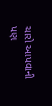ચારો આપવાની પણ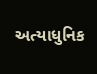અત્યાધુનિક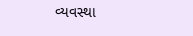વ્યવસ્થા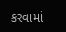કરવામાં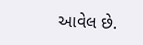આવેલ છે.